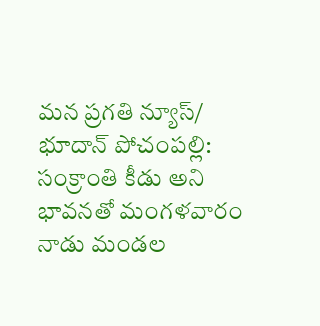మన ప్రగతి న్యూస్/ భూదాన్ పోచంపల్లి:
సంక్రాంతి కీడు అని భావనతో మంగళవారం నాడు మండల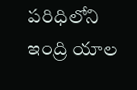పరిధిలోని ఇంద్రి యాల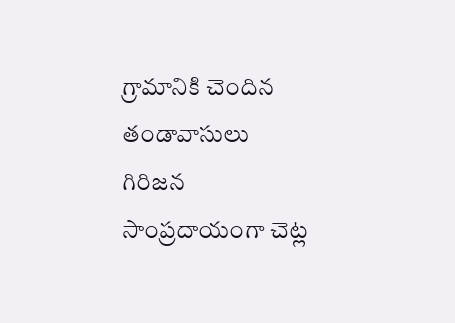గ్రామానికి చెందిన తండావాసులు గిరిజన సాంప్రదాయంగా చెట్ల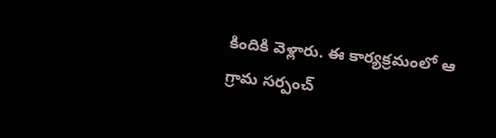కిందికి వెళ్లారు. ఈ కార్యక్రమంలో ఆ గ్రామ సర్పంచ్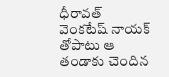ధీరావత్ వెంకటేష్ నాయక్ తోపాటు ఆ తండాకు చెందిన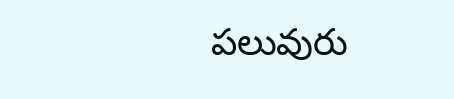పలువురు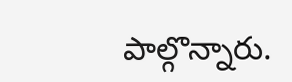పాల్గొన్నారు.